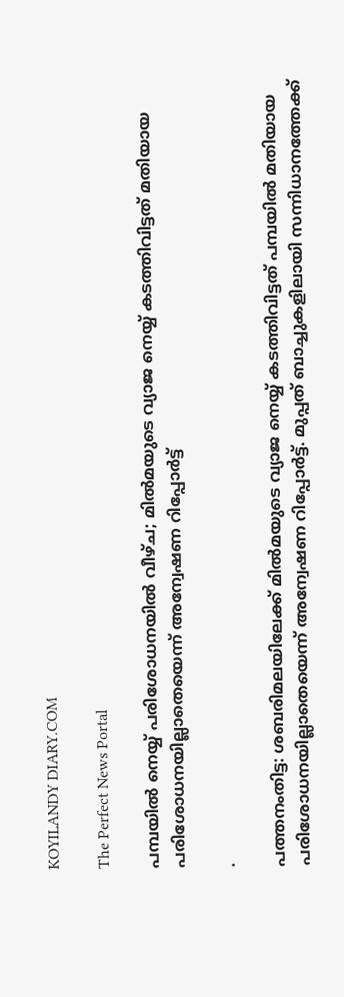KOYILANDY DIARY.COM

The Perfect News Portal

പമ്പയില്‍ നെയ്യ് പരിശോധനയില്‍ വീഴ്ച; മിൽമയുടെ വ്യാജ നെയ്യ് കടത്തിവിട്ടത് മതിയായ പരിശോധനയില്ലാതെയെന്ന് അന്വേഷണ റിപ്പോര്‍ട്ട്

.

പത്തനംതിട്ട: ശബരിമലയിലേക്ക് മില്‍മയുടെ വ്യാജ നെയ്യ് കടത്തിവിട്ടത് പമ്പയില്‍ മതിയായ പരിശോധനയില്ലാതെയെന്ന് അന്വേഷണ റിപ്പോര്‍ട്ട്. മുപ്പത് ബാച്ചുകളിലായി സന്നിധാനത്തേക്ക്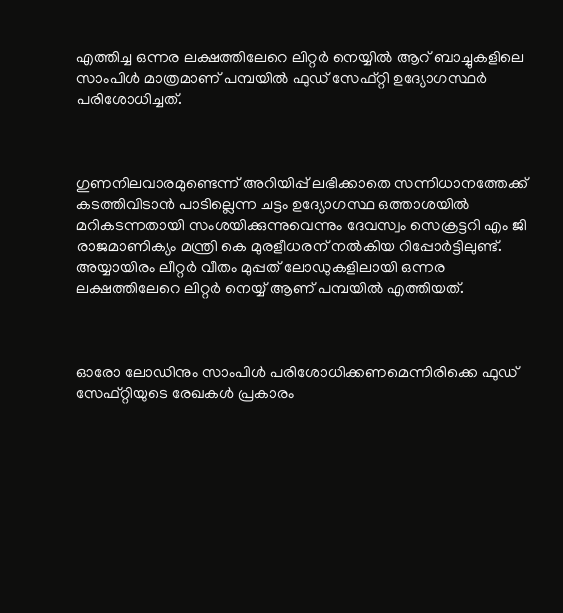എത്തിച്ച ഒന്നര ലക്ഷത്തിലേറെ ലിറ്റര്‍ നെയ്യില്‍ ആറ് ബാച്ചുകളിലെ സാംപിള്‍ മാത്രമാണ് പമ്പയില്‍ ഫുഡ് സേഫ്റ്റി ഉദ്യോഗസ്ഥര്‍ പരിശോധിച്ചത്.



ഗുണനിലവാരമുണ്ടെന്ന് അറിയിപ്പ് ലഭിക്കാതെ സന്നിധാനത്തേക്ക് കടത്തിവിടാന്‍ പാടില്ലെന്ന ചട്ടം ഉദ്യോഗസ്ഥ ഒത്താശയില്‍ മറികടന്നതായി സംശയിക്കുന്നുവെന്നും ദേവസ്വം സെക്രട്ടറി എം ജി രാജമാണിക്യം മന്ത്രി കെ മുരളീധരന് നല്‍കിയ റിപ്പോര്‍ട്ടിലുണ്ട്. അയ്യായിരം ലീറ്റര്‍ വീതം മുപ്പത് ലോഡുകളിലായി ഒന്നര ലക്ഷത്തിലേറെ ലിറ്റര്‍ നെയ്യ് ആണ് പമ്പയില്‍ എത്തിയത്.



ഓരോ ലോഡിനും സാംപിള്‍ പരിശോധിക്കണമെന്നിരിക്കെ ഫുഡ് സേഫ്റ്റിയുടെ രേഖകള്‍ പ്രകാരം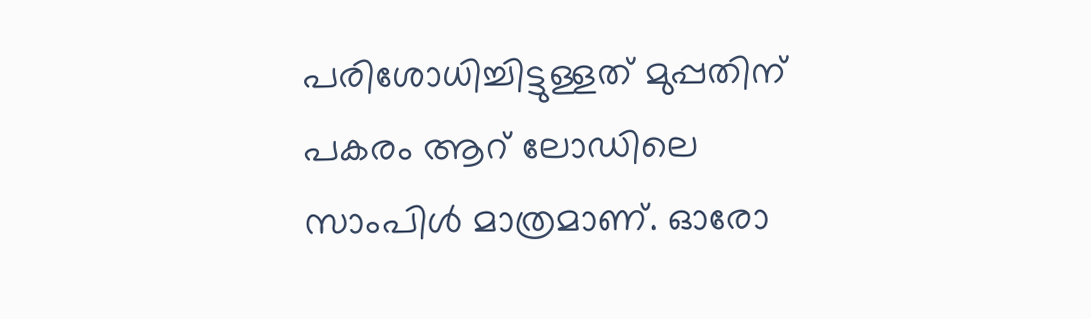പരിശോധിച്ചിട്ടുള്ളത് മുപ്പതിന് പകരം ആറ് ലോഡിലെ സാംപിള്‍ മാത്രമാണ്. ഓരോ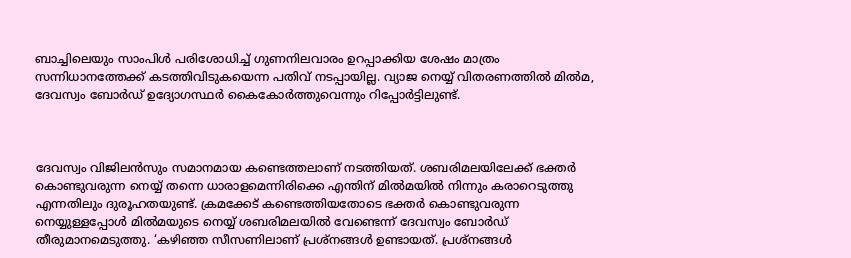ബാച്ചിലെയും സാംപിള്‍ പരിശോധിച്ച് ഗുണനിലവാരം ഉറപ്പാക്കിയ ശേഷം മാത്രം സന്നിധാനത്തേക്ക് കടത്തിവിടുകയെന്ന പതിവ് നടപ്പായില്ല. വ്യാജ നെയ്യ് വിതരണത്തില്‍ മില്‍മ, ദേവസ്വം ബോര്‍ഡ് ഉദ്യോഗസ്ഥര്‍ കൈകോര്‍ത്തുവെന്നും റിപ്പോര്‍ട്ടിലുണ്ട്.



ദേവസ്വം വിജിലന്‍സും സമാനമായ കണ്ടെത്തലാണ് നടത്തിയത്. ശബരിമലയിലേക്ക് ഭക്തര്‍ കൊണ്ടുവരുന്ന നെയ്യ് തന്നെ ധാരാളമെന്നിരിക്കെ എന്തിന് മില്‍മയില്‍ നിന്നും കരാറെടുത്തു എന്നതിലും ദുരൂഹതയുണ്ട്. ക്രമക്കേട് കണ്ടെത്തിയതോടെ ഭക്തര്‍ കൊണ്ടുവരുന്ന നെയ്യുള്ളപ്പോള്‍ മില്‍മയുടെ നെയ്യ് ശബരിമലയില്‍ വേണ്ടെന്ന് ദേവസ്വം ബോര്‍ഡ് തീരുമാനമെടുത്തു. ‘കഴിഞ്ഞ സീസണിലാണ് പ്രശ്‌നങ്ങള്‍ ഉണ്ടായത്. പ്രശ്‌നങ്ങള്‍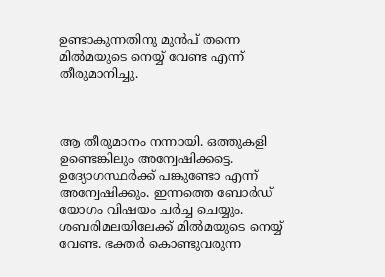ഉണ്ടാകുന്നതിനു മുന്‍പ് തന്നെ മില്‍മയുടെ നെയ്യ് വേണ്ട എന്ന് തീരുമാനിച്ചു.



ആ തീരുമാനം നന്നായി. ഒത്തുകളി ഉണ്ടെങ്കിലും അന്വേഷിക്കട്ടെ. ഉദ്യോഗസ്ഥര്‍ക്ക് പങ്കുണ്ടോ എന്ന് അന്വേഷിക്കും. ഇന്നത്തെ ബോര്‍ഡ് യോഗം വിഷയം ചര്‍ച്ച ചെയ്യും. ശബരിമലയിലേക്ക് മില്‍മയുടെ നെയ്യ് വേണ്ട. ഭക്തര്‍ കൊണ്ടുവരുന്ന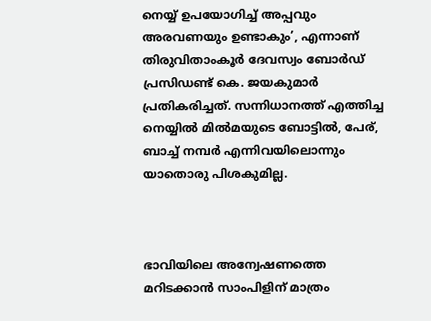നെയ്യ് ഉപയോഗിച്ച് അപ്പവും അരവണയും ഉണ്ടാകും’, എന്നാണ് തിരുവിതാംകൂര്‍ ദേവസ്വം ബോര്‍ഡ് പ്രസിഡണ്ട് കെ. ജയകുമാര്‍ പ്രതികരിച്ചത്. സന്നിധാനത്ത് എത്തിച്ച നെയ്യില്‍ മില്‍മയുടെ ബോട്ടില്‍, പേര്, ബാച്ച് നമ്പര്‍ എന്നിവയിലൊന്നും യാതൊരു പിശകുമില്ല.



ഭാവിയിലെ അന്വേഷണത്തെ മറിടക്കാന്‍ സാംപിളിന് മാത്രം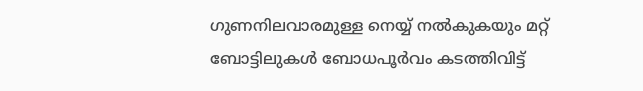ഗുണനിലവാരമുള്ള നെയ്യ് നല്‍കുകയും മറ്റ് ബോട്ടിലുകള്‍ ബോധപൂര്‍വം കടത്തിവിട്ട്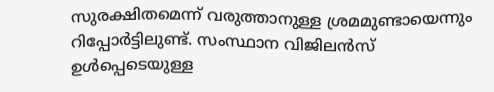സുരക്ഷിതമെന്ന് വരുത്താനുള്ള ശ്രമമുണ്ടായെന്നും റിപ്പോര്‍ട്ടിലുണ്ട്. സംസ്ഥാന വിജിലന്‍സ് ഉള്‍പ്പെടെയുള്ള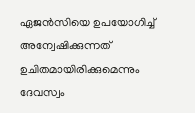ഏജന്‍സിയെ ഉപയോഗിച്ച് അന്വേഷിക്കുന്നത് ഉചിതമായിരിക്കുമെന്നും ദേവസ്വം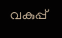വകുപ്പ്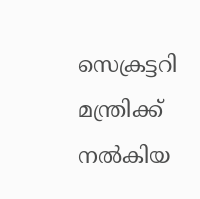സെക്രട്ടറി മന്ത്രിക്ക് നല്‍കിയ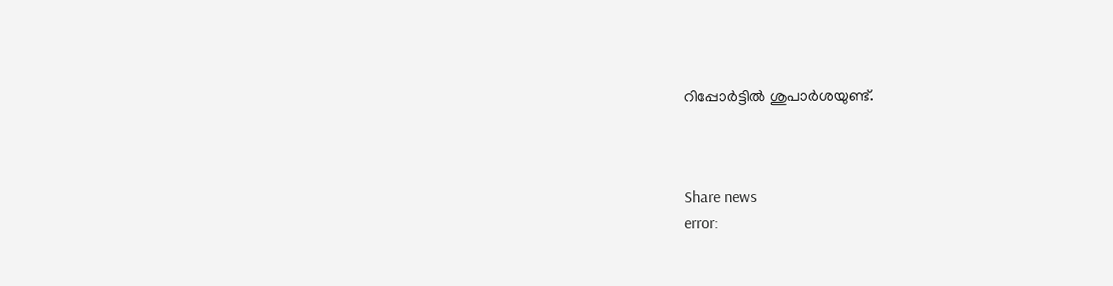റിപ്പോര്‍ട്ടില്‍ ശുപാര്‍ശയുണ്ട്.



Share news
error: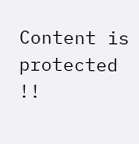Content is protected !!